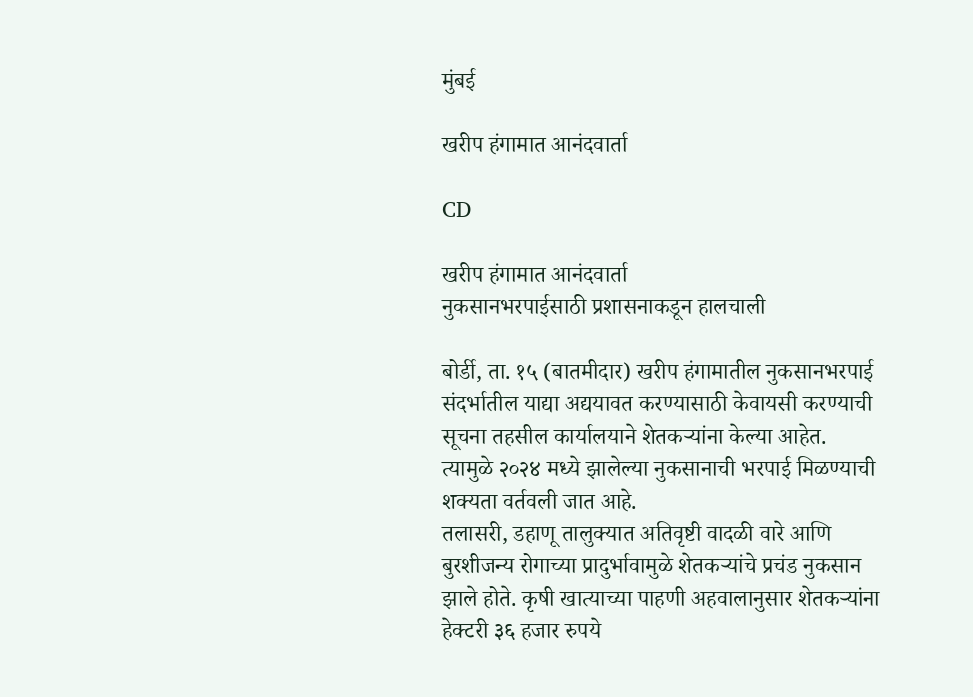मुंबई

खरीप हंगामात आनंदवार्ता

CD

खरीप हंगामात आनंदवार्ता
नुकसानभरपाईसाठी प्रशासनाकडून हालचाली

बोर्डी, ता. १५ (बातमीदार) खरीप हंगामातील नुकसानभरपाई संदर्भातील याद्या अद्ययावत करण्यासाठी केवायसी करण्याची सूचना तहसील कार्यालयाने शेतकऱ्यांना केल्या आहेत. त्यामुळे २०२४ मध्ये झालेल्या नुकसानाची भरपाई मिळण्याची शक्यता वर्तवली जात आहे.
तलासरी, डहाणू तालुक्यात अतिवृष्टी वादळी वारे आणि बुरशीजन्य रोगाच्या प्रादुर्भावामुळे शेतकऱ्यांचे प्रचंड नुकसान झाले होते. कृषी खात्याच्या पाहणी अहवालानुसार शेतकऱ्यांना हेक्टरी ३६ हजार रुपये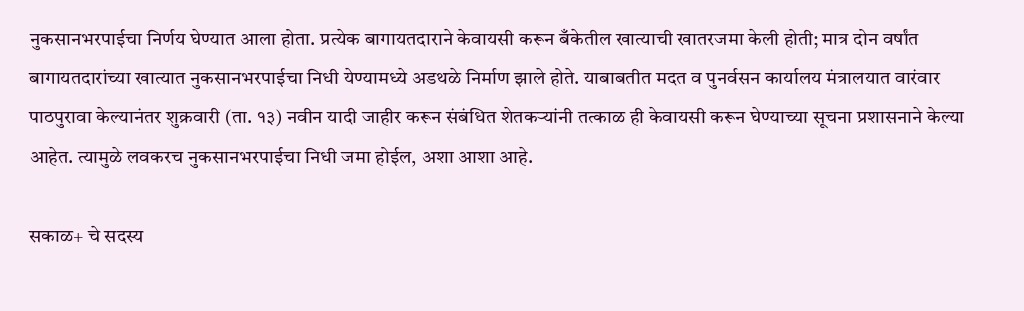नुकसानभरपाईचा निर्णय घेण्यात आला होता. प्रत्येक बागायतदाराने केवायसी करून बँकेतील खात्याची खातरजमा केली होती; मात्र दोन वर्षांत बागायतदारांच्या खात्यात नुकसानभरपाईचा निधी येण्यामध्ये अडथळे निर्माण झाले होते. याबाबतीत मदत व पुनर्वसन कार्यालय मंत्रालयात वारंवार पाठपुरावा केल्यानंतर शुक्रवारी (ता. १३) नवीन यादी जाहीर करून संबंधित शेतकऱ्यांनी तत्काळ ही केवायसी करून घेण्याच्या सूचना प्रशासनाने केल्या आहेत. त्यामुळे लवकरच नुकसानभरपाईचा निधी जमा होईल, अशा आशा आहे.

सकाळ+ चे सदस्य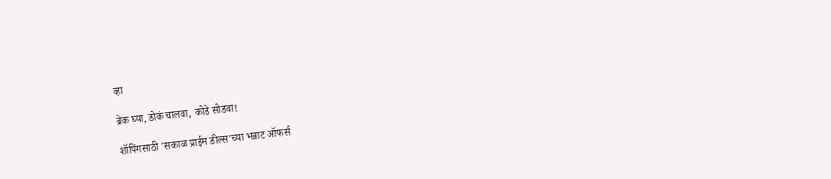व्हा

ब्रेक घ्या, डोकं चालवा, कोडे सोडवा!

शॉपिंगसाठी 'सकाळ प्राईम डील्स'च्या भन्नाट ऑफर्स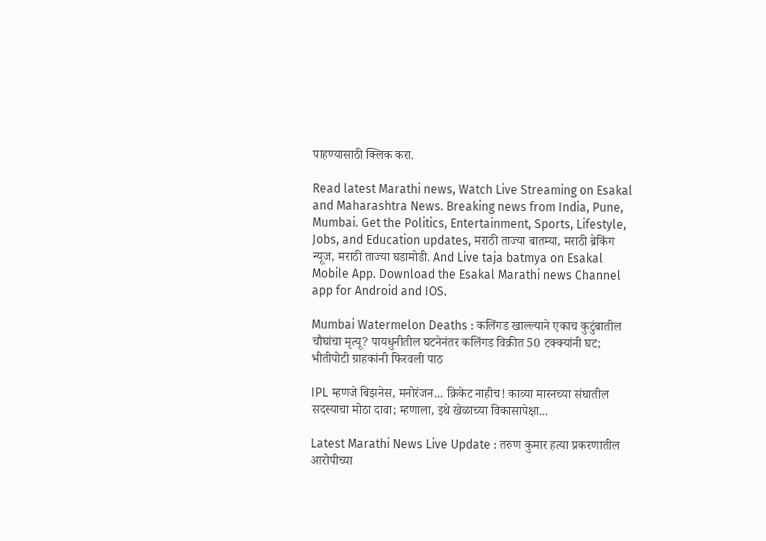पाहण्यासाठी क्लिक करा.

Read latest Marathi news, Watch Live Streaming on Esakal and Maharashtra News. Breaking news from India, Pune, Mumbai. Get the Politics, Entertainment, Sports, Lifestyle, Jobs, and Education updates, मराठी ताज्या बातम्या, मराठी ब्रेकिंग न्यूज, मराठी ताज्या घडामोडी. And Live taja batmya on Esakal Mobile App. Download the Esakal Marathi news Channel app for Android and IOS.

Mumbai Watermelon Deaths : कलिंगड खाल्ल्याने एकाच कुटुंबातील चौघांचा मृत्यू? पायधुनीतील घटनेनंतर कलिंगड विक्रीत 50 टक्क्यांनी घट; भीतीपोटी ग्राहकांनी फिरवली पाठ

IPL म्हणजे बिझनेस, मनोरंजन... क्रिकेट नाहीच! काव्या मारनच्या संघातील सदस्याचा मोठा दावा; म्हणाला, इथे खेळाच्या विकासापेक्षा...

Latest Marathi News Live Update : तरुण कुमार हत्या प्रकरणातील आरोपीच्या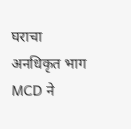घराचा अनधिकृत भाग MCD ने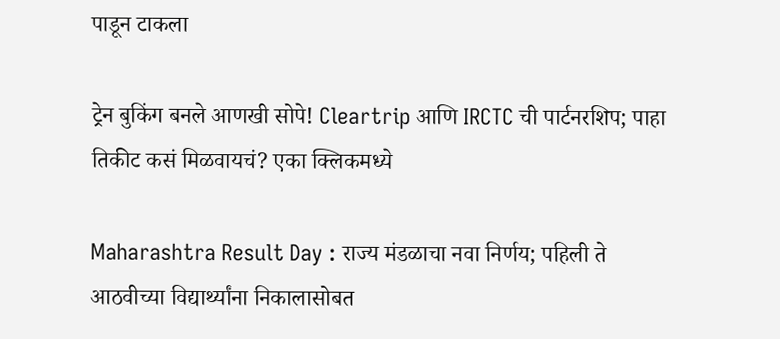पाडून टाकला

ट्रेन बुकिंग बनले आणखी सोपे! Cleartrip आणि IRCTC ची पार्टनरशिप; पाहा तिकीट कसं मिळवायचं? एका क्लिकमध्ये

Maharashtra Result Day : राज्य मंडळाचा नवा निर्णय; पहिली ते आठवीच्या विद्यार्थ्यांना निकालासोबत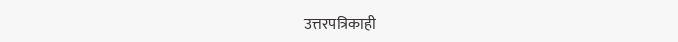उत्तरपत्रिकाही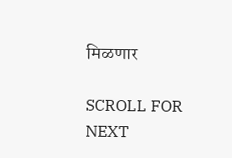मिळणार

SCROLL FOR NEXT